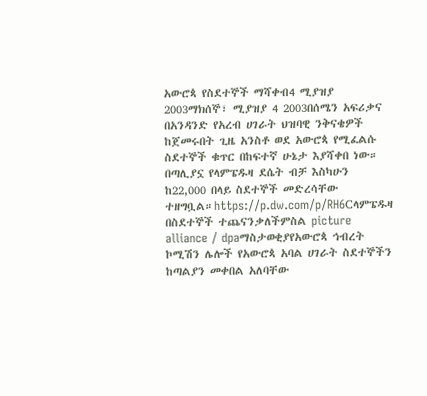አውሮጳ የስደተኞች ማሻቀብ4 ሚያዝያ 2003ማክሰኞ፣ ሚያዝያ 4 2003በሰሜን አፍሪቃና በአንዳንድ የአረብ ሀገራት ህዝባዊ ንቅናቄዎች ከጀመሩበት ጊዜ አንስቶ ወደ አውሮጳ የሚፈልሱ ስደተኞች ቁጥር በከፍተኛ ሁኔታ እያሻቀበ ነው። በጣሊያኗ የላምፔዱዛ ደሴት ብቻ እስካሁን ከ22,000 በላይ ስደተኞች መድረሳቸው ተዘግቧል።https://p.dw.com/p/RH6Cላምፔዱዛ በስደተኞች ተጨናንቃለችምስል picture alliance / dpaማስታወቂያየአውሮጳ ኅብረት ኮሚሽን ሌሎች የአውሮጳ አባል ሀገራት ስደተኞችን ከጣልያን መቀበል አለባቸው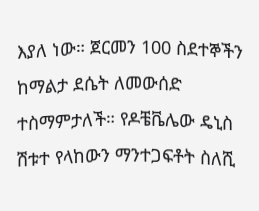እያለ ነው። ጀርመን 100 ስደተኞችን ከማልታ ደሴት ለመውሰድ ተስማምታለች። የዶቼቬሌው ዴኒስ ሽቱተ የላከውን ማንተጋፍቶት ስለሺ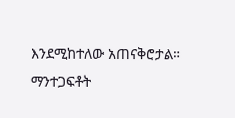እንደሚከተለው አጠናቅሮታል። ማንተጋፍቶት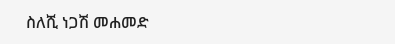ስለሺ ነጋሽ መሐመድ